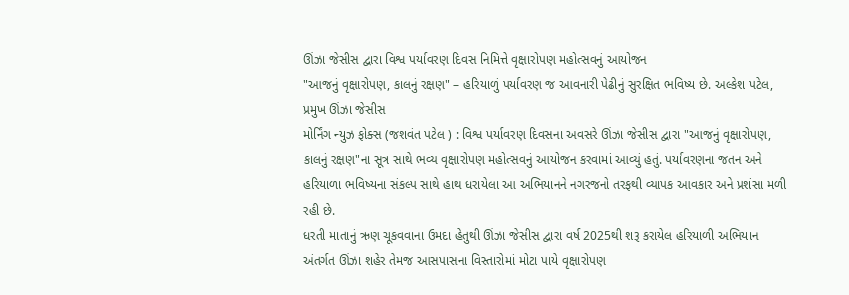ઊંઝા જેસીસ દ્વારા વિશ્વ પર્યાવરણ દિવસ નિમિત્તે વૃક્ષારોપણ મહોત્સવનું આયોજન
"આજનું વૃક્ષારોપણ, કાલનું રક્ષણ" – હરિયાળું પર્યાવરણ જ આવનારી પેઢીનું સુરક્ષિત ભવિષ્ય છે. અલ્કેશ પટેલ, પ્રમુખ ઊંઝા જેસીસ
મોર્નિંગ ન્યુઝ ફોક્સ (જશવંત પટેલ ) : વિશ્વ પર્યાવરણ દિવસના અવસરે ઊંઝા જેસીસ દ્વારા "આજનું વૃક્ષારોપણ, કાલનું રક્ષણ"ના સૂત્ર સાથે ભવ્ય વૃક્ષારોપણ મહોત્સવનું આયોજન કરવામાં આવ્યું હતું. પર્યાવરણના જતન અને હરિયાળા ભવિષ્યના સંકલ્પ સાથે હાથ ધરાયેલા આ અભિયાનને નગરજનો તરફથી વ્યાપક આવકાર અને પ્રશંસા મળી રહી છે.
ધરતી માતાનું ઋણ ચૂકવવાના ઉમદા હેતુથી ઊંઝા જેસીસ દ્વારા વર્ષ 2025થી શરૂ કરાયેલ હરિયાળી અભિયાન અંતર્ગત ઊંઝા શહેર તેમજ આસપાસના વિસ્તારોમાં મોટા પાયે વૃક્ષારોપણ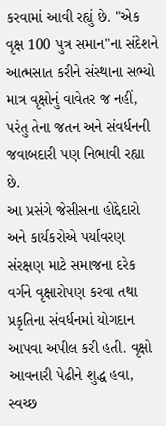કરવામાં આવી રહ્યું છે. "એક વૃક્ષ 100 પુત્ર સમાન"ના સંદેશને આત્મસાત કરીને સંસ્થાના સભ્યો માત્ર વૃક્ષોનું વાવેતર જ નહીં, પરંતુ તેના જતન અને સંવર્ધનની જવાબદારી પણ નિભાવી રહ્યા છે.
આ પ્રસંગે જેસીસના હોદ્દેદારો અને કાર્યકરોએ પર્યાવરણ સંરક્ષણ માટે સમાજના દરેક વર્ગને વૃક્ષારોપણ કરવા તથા પ્રકૃતિના સંવર્ધનમાં યોગદાન આપવા અપીલ કરી હતી. વૃક્ષો આવનારી પેઢીને શુદ્ધ હવા, સ્વચ્છ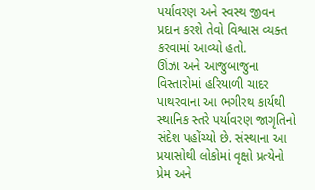પર્યાવરણ અને સ્વસ્થ જીવન પ્રદાન કરશે તેવો વિશ્વાસ વ્યક્ત કરવામાં આવ્યો હતો.
ઊંઝા અને આજુબાજુના વિસ્તારોમાં હરિયાળી ચાદર પાથરવાના આ ભગીરથ કાર્યથી સ્થાનિક સ્તરે પર્યાવરણ જાગૃતિનો સંદેશ પહોંચ્યો છે. સંસ્થાના આ પ્રયાસોથી લોકોમાં વૃક્ષો પ્રત્યેનો પ્રેમ અને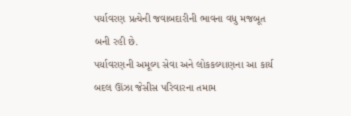પર્યાવરણ પ્રત્યેની જવાબદારીની ભાવના વધુ મજબૂત બની રહી છે.
પર્યાવરણની અમૂલ્ય સેવા અને લોકકલ્યાણના આ કાર્ય બદલ ઊંઝા જેસીસ પરિવારના તમામ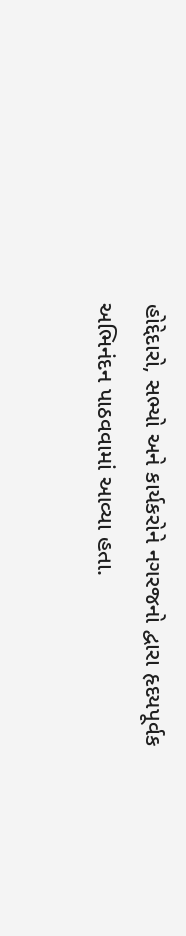હોદ્દેદારો, સભ્યો અને કાર્યકરોને નગરજનો દ્વારા હૃદયપૂર્વક અભિનંદન પાઠવવામાં આવ્યા હતા.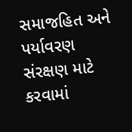સમાજહિત અને પર્યાવરણ સંરક્ષણ માટે કરવામાં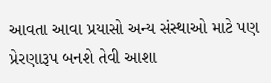આવતા આવા પ્રયાસો અન્ય સંસ્થાઓ માટે પણ પ્રેરણારૂપ બનશે તેવી આશા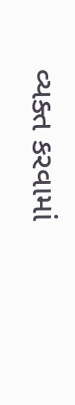વ્યક્ત કરવામાં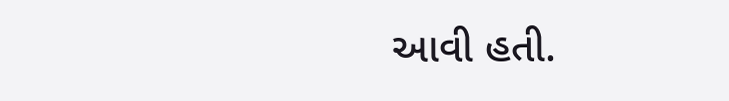આવી હતી.